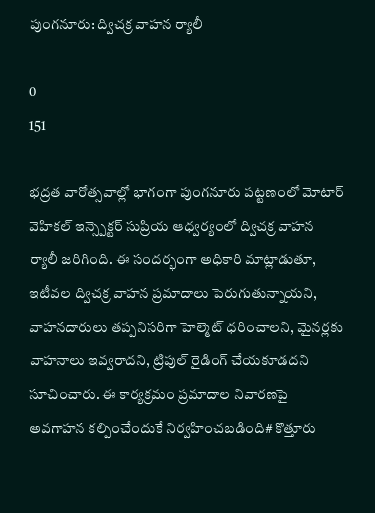పుంగనూరు: ద్విచక్ర వాహన ర్యాలీ

0
151

భద్రత వారోత్సవాల్లో భాగంగా పుంగనూరు పట్టణంలో మోటార్ వెహికల్ ఇన్స్పెక్టర్ సుప్రియ ఆధ్వర్యంలో ద్విచక్ర వాహన ర్యాలీ జరిగింది. ఈ సందర్భంగా అధికారి మాట్లాడుతూ, ఇటీవల ద్విచక్ర వాహన ప్రమాదాలు పెరుగుతున్నాయని, వాహనదారులు తప్పనిసరిగా హెల్మెట్ ధరించాలని, మైనర్లకు వాహనాలు ఇవ్వరాదని, ట్రిపుల్ రైడింగ్ చేయకూడదని సూచించారు. ఈ కార్యక్రమం ప్రమాదాల నివారణపై అవగాహన కల్పించేందుకే నిర్వహించబడింది# కొత్తూరు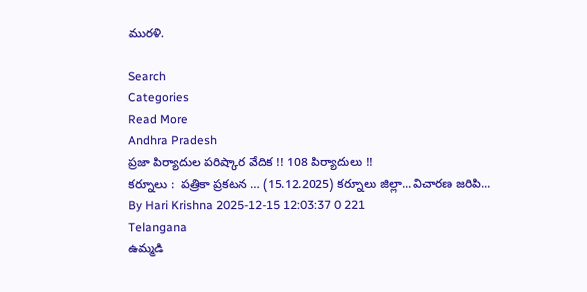మురళి.

Search
Categories
Read More
Andhra Pradesh
ప్రజా పిర్యాదుల పరిష్కార వేదిక !! 108 పిర్యాదులు !!
కర్నూలు :  పత్రికా ప్రకటన … (15.12.2025) కర్నూలు జిల్లా...విచారణ జరిపి...
By Hari Krishna 2025-12-15 12:03:37 0 221
Telangana
ఉమ్మడి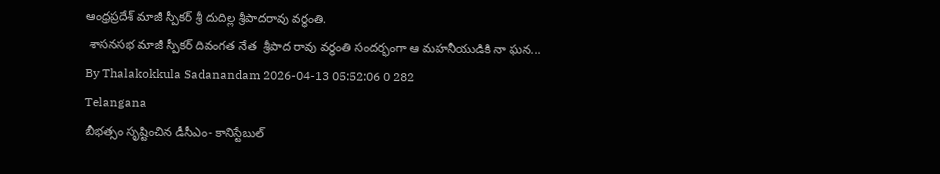ఆంధ్రప్రదేశ్ మాజీ స్పీకర్ శ్రీ దుదిల్ల శ్రీపాదరావు వర్ధంతి.
 శాసనసభ మాజీ స్పీకర్ దివంగత నేత  శ్రీపాద రావు వర్ధంతి సందర్భంగా ఆ మహనీయుడికి నా ఘన...
By Thalakokkula Sadanandam 2026-04-13 05:52:06 0 282
Telangana
బీభత్సం సృష్టించిన డీసీఎం- కానిస్టేబుల్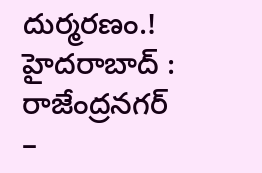దుర్మరణం.!
హైదరాబాద్ :  రాజేంద్రనగర్ –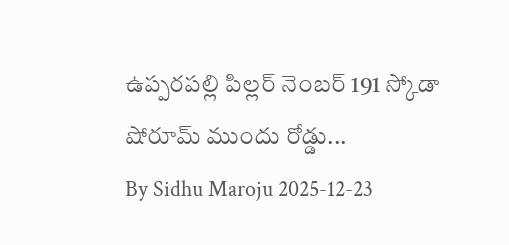ఉప్పరపల్లి పిల్లర్ నెంబర్ 191 స్కోడా షోరూమ్ ముందు రోడ్డు...
By Sidhu Maroju 2025-12-23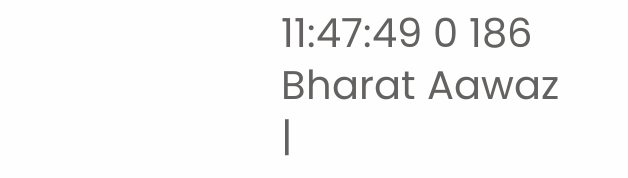11:47:49 0 186
Bharat Aawaz |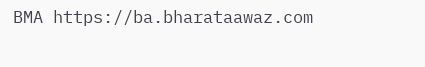BMA https://ba.bharataawaz.com